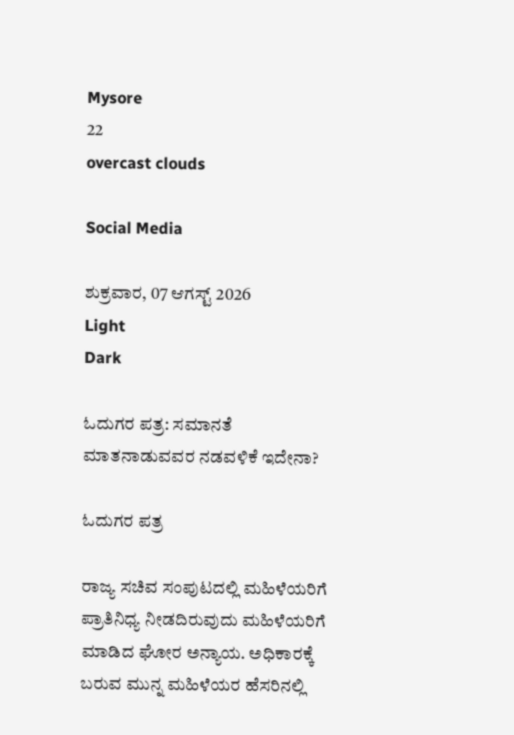Mysore
22
overcast clouds

Social Media

ಶುಕ್ರವಾರ, 07 ಆಗಸ್ಟ್ 2026
Light
Dark

ಓದುಗರ ಪತ್ರ: ಸಮಾನತೆ ಮಾತನಾಡುವವರ ನಡವಳಿಕೆ ಇದೇನಾ?

ಓದುಗರ ಪತ್ರ

ರಾಜ್ಯ ಸಚಿವ ಸಂಪುಟದಲ್ಲಿ ಮಹಿಳೆಯರಿಗೆ ಪ್ರಾತಿನಿಧ್ಯ ನೀಡದಿರುವುದು ಮಹಿಳೆಯರಿಗೆ ಮಾಡಿದ ಘೋರ ಅನ್ಯಾಯ. ಅಧಿಕಾರಕ್ಕೆ ಬರುವ ಮುನ್ನ ಮಹಿಳೆಯರ ಹೆಸರಿನಲ್ಲಿ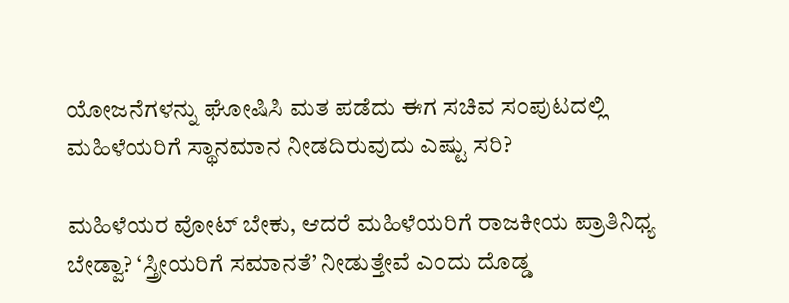ಯೋಜನೆಗಳನ್ನು ಘೋಷಿಸಿ ಮತ ಪಡೆದು ಈಗ ಸಚಿವ ಸಂಪುಟದಲ್ಲಿ ಮಹಿಳೆಯರಿಗೆ ಸ್ಥಾನಮಾನ ನೀಡದಿರುವುದು ಎಷ್ಟು ಸರಿ?

ಮಹಿಳೆಯರ ವೋಟ್ ಬೇಕು, ಆದರೆ ಮಹಿಳೆಯರಿಗೆ ರಾಜಕೀಯ ಪ್ರಾತಿನಿಧ್ಯ ಬೇಡ್ವಾ? ‘ಸ್ತ್ರೀಯರಿಗೆ ಸಮಾನತೆ’ ನೀಡುತ್ತೇವೆ ಎಂದು ದೊಡ್ಡ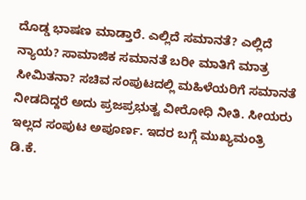ದೊಡ್ಡ ಭಾಷಣ ಮಾಡ್ತಾರೆ. ಎಲ್ಲಿದೆ ಸಮಾನತೆ? ಎಲ್ಲಿದೆ ನ್ಯಾಯ? ಸಾಮಾಜಿಕ ಸಮಾನತೆ ಬರೀ ಮಾತಿಗೆ ಮಾತ್ರ ಸೀಮಿತನಾ? ಸಚಿವ ಸಂಪುಟದಲ್ಲಿ ಮಹಿಳೆಯರಿಗೆ ಸಮಾನತೆ ನೀಡದಿದ್ದರೆ ಅದು ಪ್ರಜಪ್ರಭುತ್ವ ವೀರೋಧಿ ನೀತಿ. ಸೀಯರು ಇಲ್ಲದ ಸಂಪುಟ ಅಪೂರ್ಣ. ಇದರ ಬಗ್ಗೆ ಮುಖ್ಯಮಂತ್ರಿ ಡಿ.ಕೆ.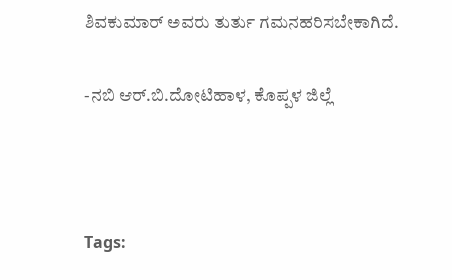ಶಿವಕುಮಾರ್ ಅವರು ತುರ್ತು ಗಮನಹರಿಸಬೇಕಾಗಿದೆ.

-ನಬಿ ಆರ್.ಬಿ.ದೋಟಿಹಾಳ, ಕೊಪ್ಪಳ ಜಿಲ್ಲೆ



Tags: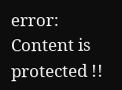error: Content is protected !!